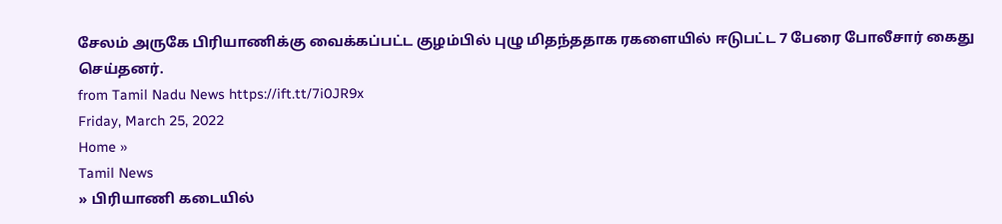சேலம் அருகே பிரியாணிக்கு வைக்கப்பட்ட குழம்பில் புழு மிதந்ததாக ரகளையில் ஈடுபட்ட 7 பேரை போலீசார் கைது செய்தனர்.
from Tamil Nadu News https://ift.tt/7i0JR9x
Friday, March 25, 2022
Home »
Tamil News
» பிரியாணி கடையில்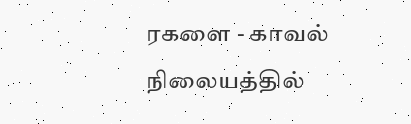ரகளை - காவல் நிலையத்தில்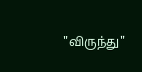"விருந்து"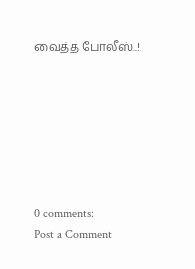வைத்த போலீஸ்..!







0 comments:
Post a Comment